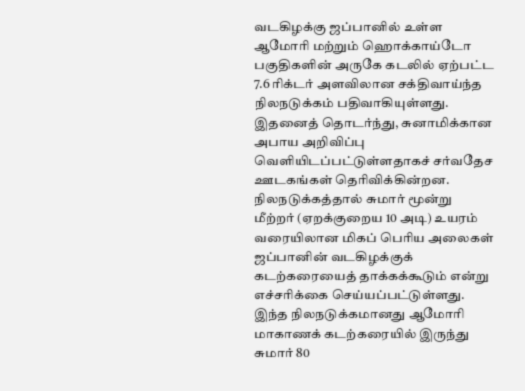வடகிழக்கு ஜப்பானில் உள்ள ஆமோரி மற்றும் ஹொக்காய்டோ பகுதிகளின் அருகே கடலில் ஏற்பட்ட 7.6 ரிக்டர் அளவிலான சக்திவாய்ந்த நிலநடுக்கம் பதிவாகியுள்ளது.
இதனைத் தொடர்ந்து, சுனாமிக்கான அபாய அறிவிப்பு வெளியிடப்பட்டுள்ளதாகச் சர்வதேச ஊடகங்கள் தெரிவிக்கின்றன.
நிலநடுக்கத்தால் சுமார் மூன்று மீற்றர் (ஏறக்குறைய 10 அடி) உயரம் வரையிலான மிகப் பெரிய அலைகள் ஜப்பானின் வடகிழக்குக் கடற்கரையைத் தாக்கக்கூடும் என்று எச்சரிக்கை செய்யப்பட்டுள்ளது.
இந்த நிலநடுக்கமானது ஆமோரி மாகாணக் கடற்கரையில் இருந்து சுமார் 80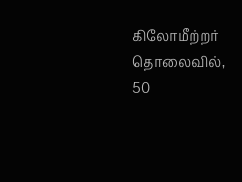கிலோமீற்றர் தொலைவில், 50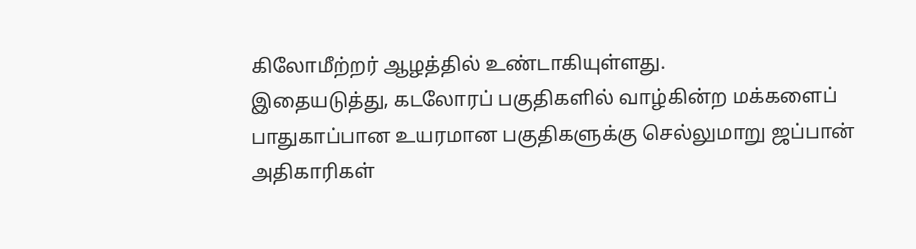கிலோமீற்றர் ஆழத்தில் உண்டாகியுள்ளது.
இதையடுத்து, கடலோரப் பகுதிகளில் வாழ்கின்ற மக்களைப் பாதுகாப்பான உயரமான பகுதிகளுக்கு செல்லுமாறு ஜப்பான் அதிகாரிகள்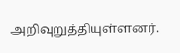அறிவுறுத்தியுள்ளனர்.